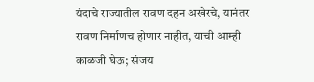यंदाचे राज्यातील रावण दहन अखेरचे, यानंतर रावण निर्माणच होणार नाहीत, याची आम्ही काळजी घेऊ; संजय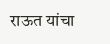राऊत यांचा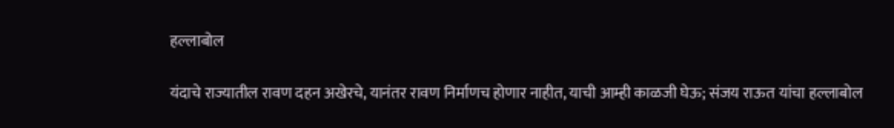हल्लाबोल

यंदाचे राज्यातील रावण दहन अखेरचे, यानंतर रावण निर्माणच होणार नाहीत, याची आम्ही काळजी घेऊ; संजय राऊत यांचा हल्लाबोल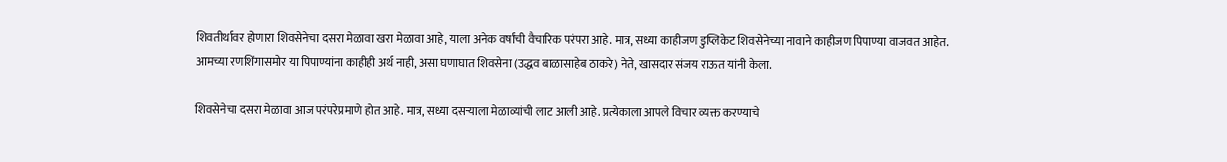शिवतीर्थावर होणारा शिवसेनेचा दसरा मेळावा खरा मेळावा आहे, याला अनेक वर्षांची वैचारिक परंपरा आहे. मात्र, सध्या काहीजण डुप्लिकेट शिवसेनेच्या नावाने काहीजण पिपाण्या वाजवत आहेत. आमच्या रणशिंगासमोर या पिपाण्यांना काहीही अर्थ नाही, असा घणाघात शिवसेना (उद्धव बाळासाहेब ठाकरे) नेते, खासदार संजय राऊत यांनी केला.

शिवसेनेचा दसरा मेळावा आज परंपरेप्रमाणे होत आहे. मात्र, सध्या दसऱ्याला मेळाव्यांची लाट आली आहे. प्रत्येकाला आपले विचार व्यक्त करण्याचे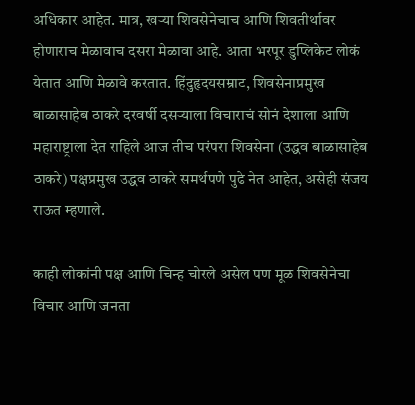अधिकार आहेत. मात्र, खऱ्या शिवसेनेचाच आणि शिवतीर्थावर होणाराच मेळावाच दसरा मेळावा आहे. आता भरपूर डुप्लिकेट लोकं येतात आणि मेळावे करतात. हिंदुहृदयसम्राट, शिवसेनाप्रमुख बाळासाहेब ठाकरे दरवर्षी दसऱ्याला विचाराचं सोनं देशाला आणि महाराष्ट्राला देत राहिले आज तीच परंपरा शिवसेना (उद्धव बाळासाहेब ठाकरे) पक्षप्रमुख उद्धव ठाकरे समर्थपणे पुढे नेत आहेत, असेही संजय राऊत म्हणाले.

काही लोकांनी पक्ष आणि चिन्ह चोरले असेल पण मूळ शिवसेनेचा विचार आणि जनता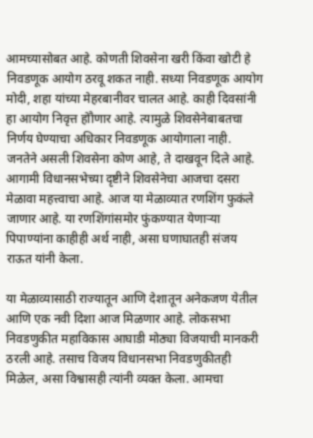आमच्यासोबत आहे. कोणती शिवसेना खरी किंवा खोटी हे निवडणूक आयोग ठरवू शकत नाही. सध्या निवडणूक आयोग मोदी, शहा यांच्या मेहरबानीवर चालत आहे. काही दिवसांनी हा आयोग निवृत्त होौणार आहे. त्यामुळे शिवसेनेबाबतचा निर्णय घेण्याचा अधिकार निवडणूक आयोगाला नाही. जनतेने असली शिवसेना कोण आहे, ते दाखवून दिले आहे. आगामी विधानसभेच्या दृष्टीने शिवसेनेचा आजचा दसरा मेळावा महत्त्वाचा आहे. आज या मेळाव्यात रणशिंग फुकंले जाणार आहे. या रणशिंगांसमोर फुंकण्यात येणाऱ्या पिपाण्यांना काहीही अर्थ नाही, असा घणाघातही संजय राऊत यांनी केला.

या मेळाव्यासाठी राज्यातून आणि देशातून अनेकजण येतील आणि एक नवी दिशा आज मिळणार आहे. लोकसभा निवडणुकीत महाविकास आघाडी मोठ्या विजयाची मानकरी ठरली आहे. तसाच विजय विधानसभा निवडणुकीतही मिळेल, असा विश्वासही त्यांनी व्यक्त केला. आमचा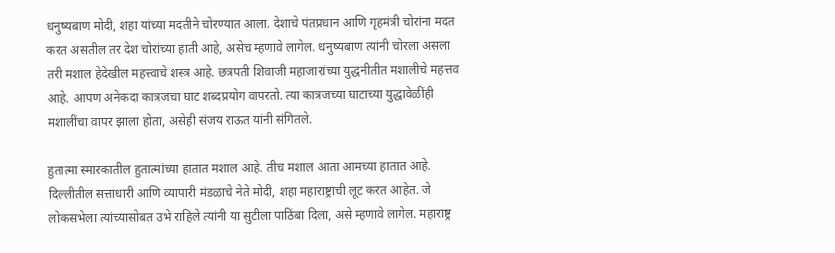धनुष्यबाण मोदी, शहा यांच्या मदतीने चोरण्यात आला. देशाचे पंतप्रधान आणि गृहमंत्री चोरांना मदत करत असतील तर देश चोरांच्या हाती आहे, असेच म्हणावे लागेल. धनुष्यबाण त्यांनी चोरला असला तरी मशाल हेदेखील महत्त्वाचे शस्त्र आहे. छत्रपती शिवाजी महाजारांच्या युद्धनीतीत मशालीचे महत्तव आहे. आपण अनेकदा कात्रजचा घाट शब्दप्रयोग वापरतो. त्या कात्रजच्या घाटाच्या युद्धावेळींही मशालींचा वापर झाला होता, असेही संजय राऊत यांनी संगितले.

हुतात्मा स्मारकातील हुतात्मांच्या हातात मशाल आहे. तीच मशाल आता आमच्या हातात आहे. दिल्लीतील सत्ताधारी आणि व्यापारी मंडळाचे नेते मोदी, शहा महाराष्ट्राची लूट करत आहेत. जे लोकसभेला त्यांच्यासोबत उभे राहिले त्यांनी या सुटीला पाठिंबा दिला, असे म्हणावे लागेल. महाराष्ट्र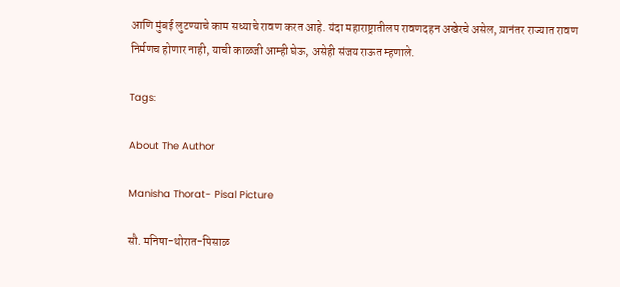आणि मुंबई लुटण्याचे काम सध्याचे रावण करत आहे. यंदा महाराष्ट्रातीलप रावणदहन अखेरचे असेल, य़ानंतर राज्यात रावण निर्मणच होणार नाही, याची काळजी आम्ही घेऊ, असेही संजय राऊत म्हणाले.

Tags:

About The Author

Manisha Thorat- Pisal Picture

सौ. मनिषा-थोरात-पिसाळ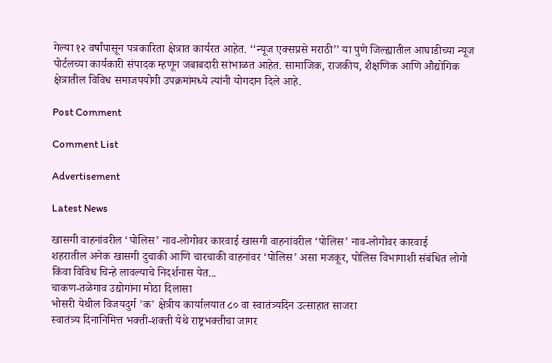गेल्या १२ वर्षांपासून पत्रकारिता क्षेत्रात कार्यरत आहेत. ‘‘न्यूज एक्सप्रसे मराठी’’ या पुणे जिल्ह्यातील आघाडीच्या न्यूज पोर्टलच्या कार्यकारी संपादक म्हणून जबाबदारी सांभाळत आहेत. सामाजिक, राजकीय, शैक्षणिक आणि औद्योगिक क्षेत्रातील विविध समाजपयोगी उपक्रमांमध्ये त्यांनी योगदान दिले आहे.

Post Comment

Comment List

Advertisement

Latest News

खासगी वाहनांवरील ‘पोलिस’ नाव-लोगोवर कारवाई खासगी वाहनांवरील ‘पोलिस’ नाव-लोगोवर कारवाई
शहरातील अनेक खासगी दुचाकी आणि चारचाकी वाहनांवर ‘पोलिस’ असा मजकूर, पोलिस विभागाशी संबंधित लोगो किंवा विविध चिन्हे लावल्याचे निदर्शनास येत...
चाकण-तळेगाव उद्योगांना मोठा दिलासा
भोसरी येथील विजयदुर्ग 'क' क्षेत्रीय कार्यालयात ८० वा स्वातंत्र्यदिन उत्साहात साजरा
स्वातंत्र्य दिनानिमित्त भक्ती-शक्ती येथे राष्ट्रभक्तीचा जागर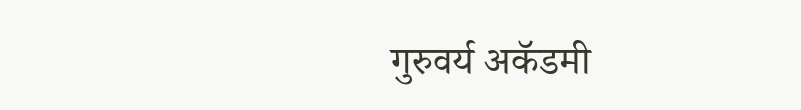गुरुवर्य अकॅडमी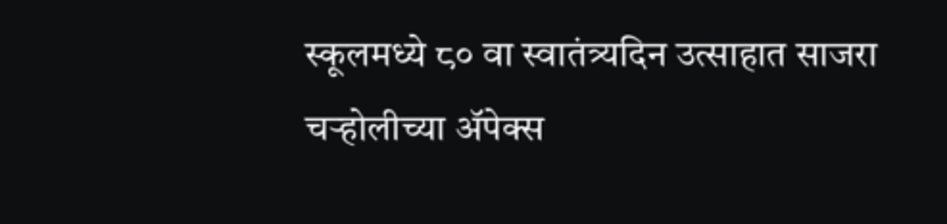स्कूलमध्ये ८० वा स्वातंत्र्यदिन उत्साहात साजरा
चऱ्होलीच्या अ‍ॅपेक्स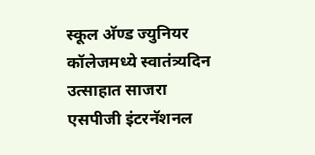स्कूल अ‍ॅण्ड ज्युनियर कॉलेजमध्ये स्वातंत्र्यदिन उत्साहात साजरा
एसपीजी इंटरनॅशनल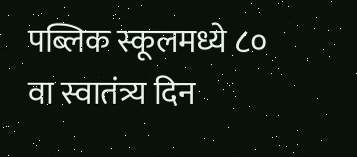पब्लिक स्कूलमध्ये ८० वा स्वातंत्र्य दिन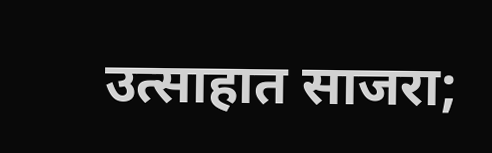उत्साहात साजरा;